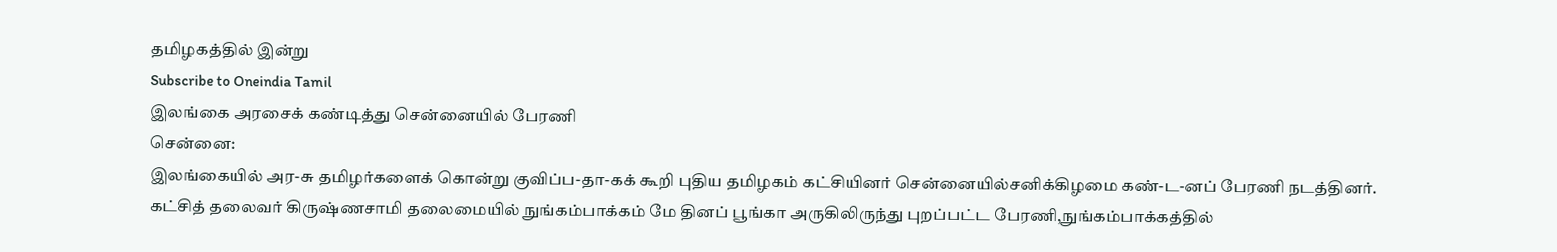தமிழகத்தில் இன்று
Subscribe to Oneindia Tamil
இலங்கை அரசைக் கண்டித்து சென்னையில் பேரணி
சென்னை:
இலங்கையில் அர-சு தமிழர்களைக் கொன்று குவிப்ப-தா-கக் கூறி புதிய தமிழகம் கட்சியினர் சென்னையில்சனிக்கிழமை கண்-ட-னப் பேரணி நடத்தினர்.
கட்சித் தலைவர் கிருஷ்ணசாமி தலைமையில் நுங்கம்பாக்கம் மே தினப் பூங்கா அருகிலிருந்து புறப்பட்ட பேரணி,நுங்கம்பாக்கத்தில்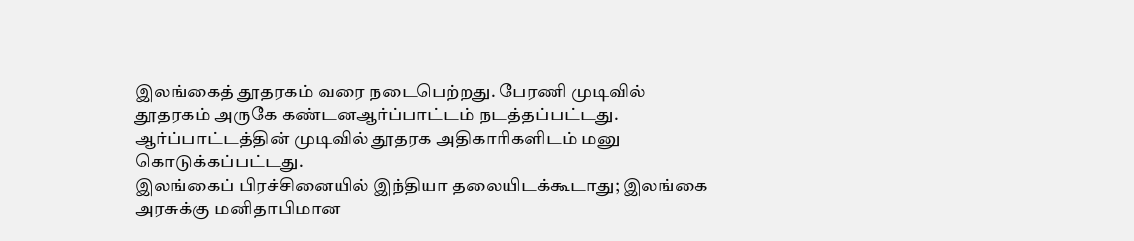இலங்கைத் தூதரகம் வரை நடைபெற்றது. பேரணி முடிவில் தூதரகம் அருகே கண்டனஆர்ப்பாட்டம் நடத்தப்பட்டது.
ஆர்ப்பாட்டத்தின் முடிவில் தூதரக அதிகாரிகளிடம் மனு கொடுக்கப்பட்டது.
இலங்கைப் பிரச்சினையில் இந்தியா தலையிடக்கூடாது; இலங்கை அரசுக்கு மனிதாபிமான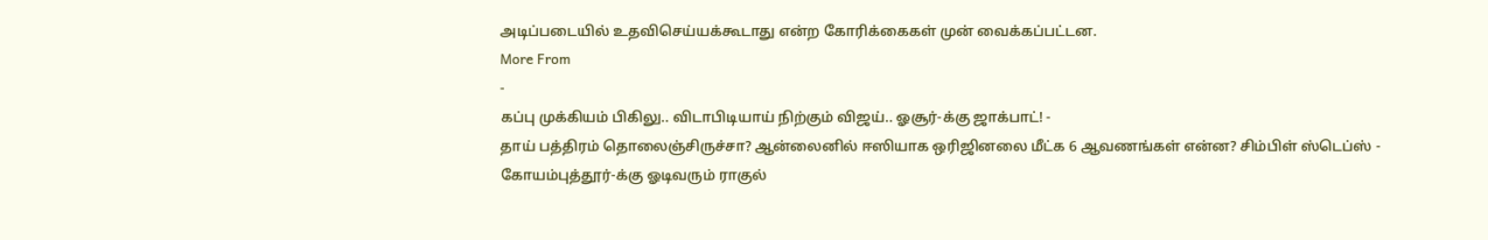அடிப்படையில் உதவிசெய்யக்கூடாது என்ற கோரிக்கைகள் முன் வைக்கப்பட்டன.
More From
-
கப்பு முக்கியம் பிகிலு.. விடாபிடியாய் நிற்கும் விஜய்.. ஓசூர்-க்கு ஜாக்பாட்! -
தாய் பத்திரம் தொலைஞ்சிருச்சா? ஆன்லைனில் ஈஸியாக ஒரிஜினலை மீட்க 6 ஆவணங்கள் என்ன? சிம்பிள் ஸ்டெப்ஸ் -
கோயம்புத்தூர்-க்கு ஓடிவரும் ராகுல்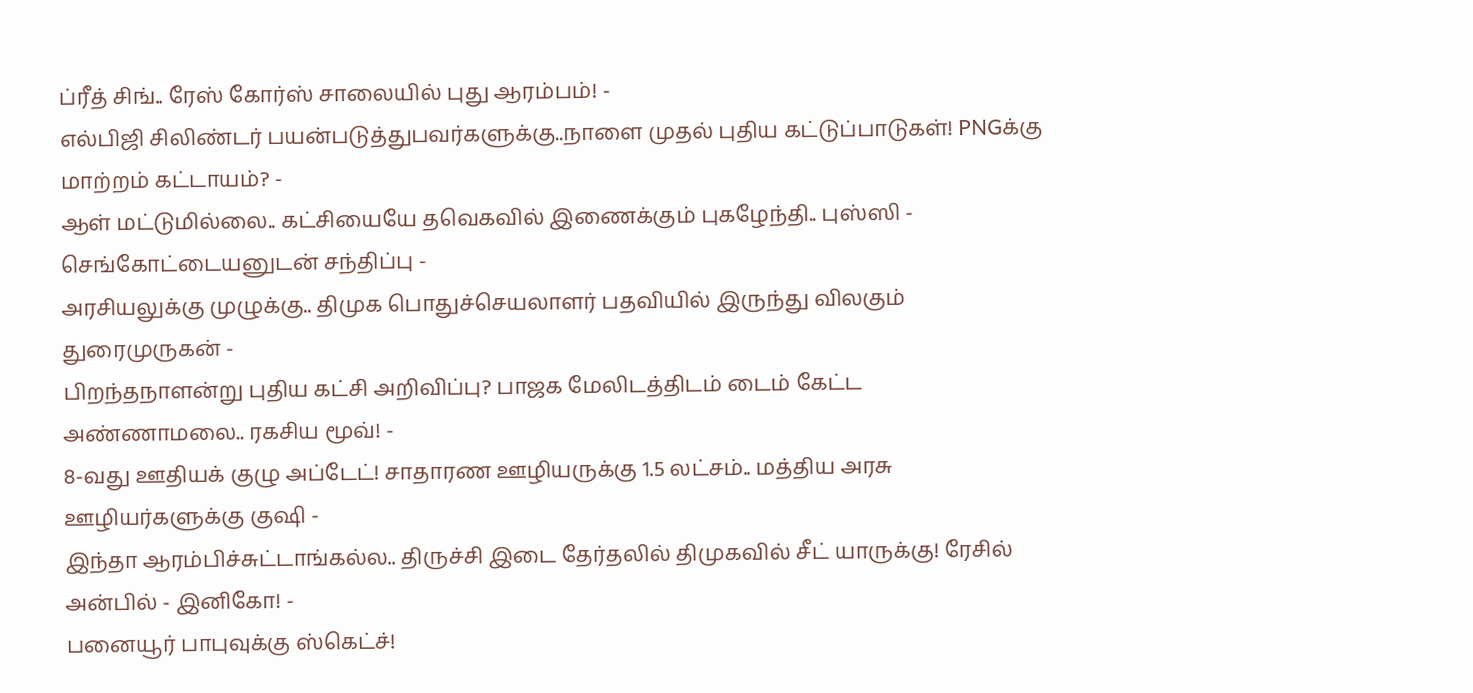ப்ரீத் சிங்.. ரேஸ் கோர்ஸ் சாலையில் புது ஆரம்பம்! -
எல்பிஜி சிலிண்டர் பயன்படுத்துபவர்களுக்கு..நாளை முதல் புதிய கட்டுப்பாடுகள்! PNGக்கு மாற்றம் கட்டாயம்? -
ஆள் மட்டுமில்லை.. கட்சியையே தவெகவில் இணைக்கும் புகழேந்தி.. புஸ்ஸி - செங்கோட்டையனுடன் சந்திப்பு -
அரசியலுக்கு முழுக்கு.. திமுக பொதுச்செயலாளர் பதவியில் இருந்து விலகும் துரைமுருகன் -
பிறந்தநாளன்று புதிய கட்சி அறிவிப்பு? பாஜக மேலிடத்திடம் டைம் கேட்ட அண்ணாமலை.. ரகசிய மூவ்! -
8-வது ஊதியக் குழு அப்டேட்! சாதாரண ஊழியருக்கு 1.5 லட்சம்.. மத்திய அரசு ஊழியர்களுக்கு குஷி -
இந்தா ஆரம்பிச்சுட்டாங்கல்ல.. திருச்சி இடை தேர்தலில் திமுகவில் சீட் யாருக்கு! ரேசில் அன்பில் - இனிகோ! -
பனையூர் பாபுவுக்கு ஸ்கெட்ச்!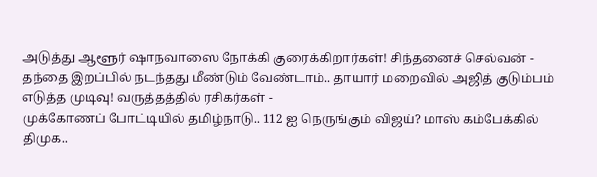அடுத்து ஆளூர் ஷாநவாஸை நோக்கி குரைக்கிறார்கள்! சிந்தனைச் செல்வன் -
தந்தை இறப்பில் நடந்தது மீண்டும் வேண்டாம்.. தாயார் மறைவில் அஜித் குடும்பம் எடுத்த முடிவு! வருத்தத்தில் ரசிகர்கள் -
முக்கோணப் போட்டியில் தமிழ்நாடு.. 112 ஐ நெருங்கும் விஜய்? மாஸ் கம்பேக்கில் திமுக..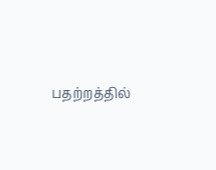பதற்றத்தில்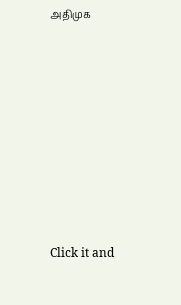அதிமுக












Click it and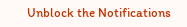Unblock the Notifications